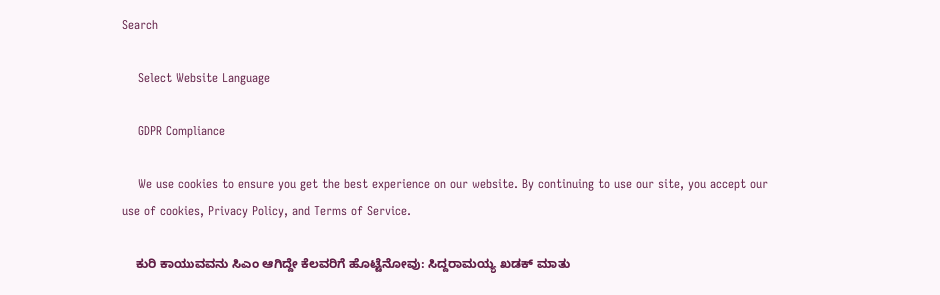Search

    Select Website Language

    GDPR Compliance

    We use cookies to ensure you get the best experience on our website. By continuing to use our site, you accept our use of cookies, Privacy Policy, and Terms of Service.

    ಕುರಿ ಕಾಯುವವನು ಸಿಎಂ ಆಗಿದ್ದೇ ಕೆಲವರಿಗೆ ಹೊಟ್ಟೆನೋವು: ಸಿದ್ದರಾಮಯ್ಯ ಖಡಕ್ ಮಾತು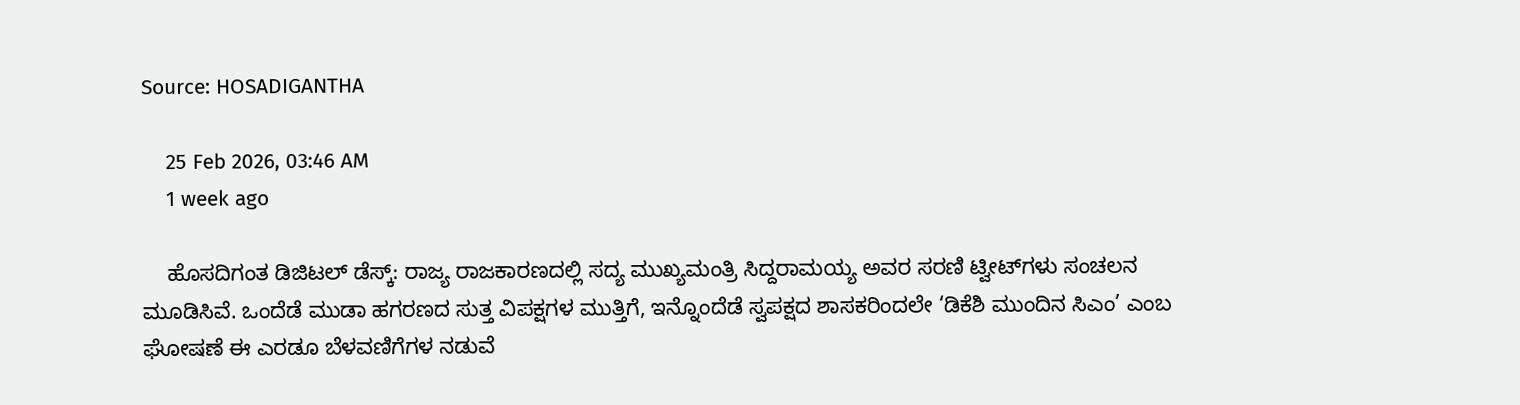Source: HOSADIGANTHA

    25 Feb 2026, 03:46 AM
    1 week ago

    ಹೊಸದಿಗಂತ ಡಿಜಿಟಲ್ ಡೆಸ್ಕ್: ರಾಜ್ಯ ರಾಜಕಾರಣದಲ್ಲಿ ಸದ್ಯ ಮುಖ್ಯಮಂತ್ರಿ ಸಿದ್ದರಾಮಯ್ಯ ಅವರ ಸರಣಿ ಟ್ವೀಟ್‌ಗಳು ಸಂಚಲನ ಮೂಡಿಸಿವೆ. ಒಂದೆಡೆ ಮುಡಾ ಹಗರಣದ ಸುತ್ತ ವಿಪಕ್ಷಗಳ ಮುತ್ತಿಗೆ, ಇನ್ನೊಂದೆಡೆ ಸ್ವಪಕ್ಷದ ಶಾಸಕರಿಂದಲೇ ‘ಡಿಕೆಶಿ ಮುಂದಿನ ಸಿಎಂ’ ಎಂಬ ಘೋಷಣೆ ಈ ಎರಡೂ ಬೆಳವಣಿಗೆಗಳ ನಡುವೆ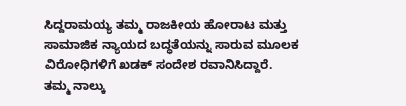ಸಿದ್ದರಾಮಯ್ಯ ತಮ್ಮ ರಾಜಕೀಯ ಹೋರಾಟ ಮತ್ತು ಸಾಮಾಜಿಕ ನ್ಯಾಯದ ಬದ್ಧತೆಯನ್ನು ಸಾರುವ ಮೂಲಕ ವಿರೋಧಿಗಳಿಗೆ ಖಡಕ್ ಸಂದೇಶ ರವಾನಿಸಿದ್ದಾರೆ. ತಮ್ಮ ನಾಲ್ಕು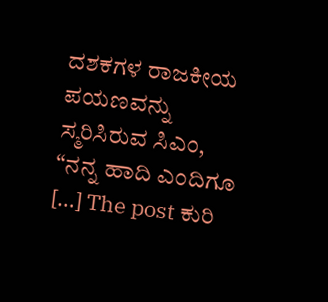ದಶಕಗಳ ರಾಜಕೀಯ ಪಯಣವನ್ನು ಸ್ಮರಿಸಿರುವ ಸಿಎಂ, “ನನ್ನ ಹಾದಿ ಎಂದಿಗೂ […] The post ಕುರಿ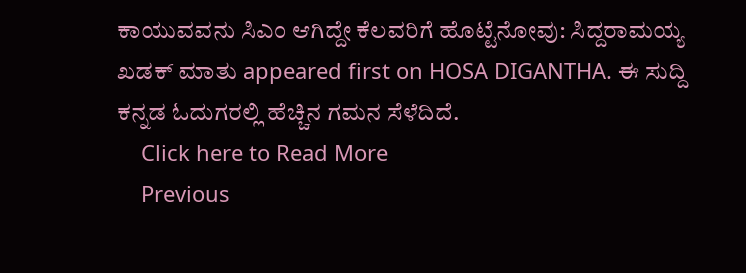ಕಾಯುವವನು ಸಿಎಂ ಆಗಿದ್ದೇ ಕೆಲವರಿಗೆ ಹೊಟ್ಟೆನೋವು: ಸಿದ್ದರಾಮಯ್ಯ ಖಡಕ್ ಮಾತು appeared first on HOSA DIGANTHA. ಈ ಸುದ್ದಿ ಕನ್ನಡ ಓದುಗರಲ್ಲಿ ಹೆಚ್ಚಿನ ಗಮನ ಸೆಳೆದಿದೆ.
    Click here to Read More
    Previous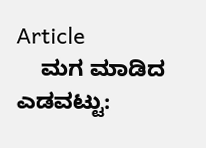Article
    ಮಗ ಮಾಡಿದ ಎಡವಟ್ಟು: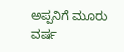ಅಪ್ಪನಿಗೆ ಮೂರು ವರ್ಷ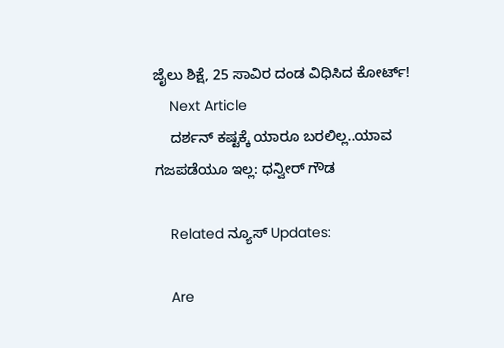ಜೈಲು ಶಿಕ್ಷೆ, 25 ಸಾವಿರ ದಂಡ ವಿಧಿಸಿದ ಕೋರ್ಟ್!
    Next Article
    ದರ್ಶನ್ ಕಷ್ಟಕ್ಕೆ ಯಾರೂ ಬರಲಿಲ್ಲ..ಯಾವ ಗಜಪಡೆಯೂ ಇಲ್ಲ: ಧನ್ವೀರ್ ಗೌಡ

    Related ನ್ಯೂಸ್ Updates:

    Are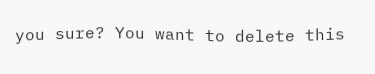you sure? You want to delete this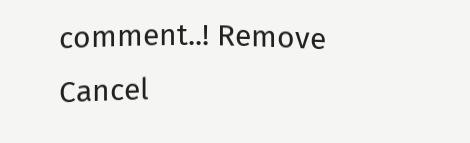comment..! Remove Cancel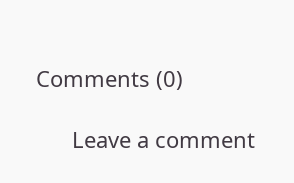Comments (0)

      Leave a comment